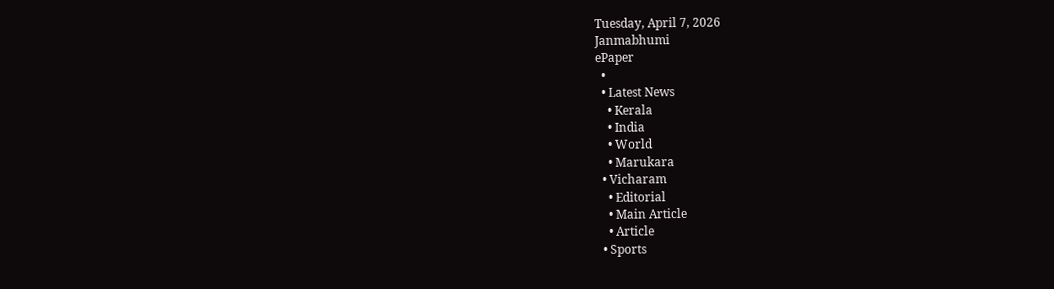Tuesday, April 7, 2026
Janmabhumi
ePaper
  •
  • Latest News
    • Kerala
    • India
    • World
    • Marukara
  • Vicharam
    • Editorial
    • Main Article
    • Article
  • Sports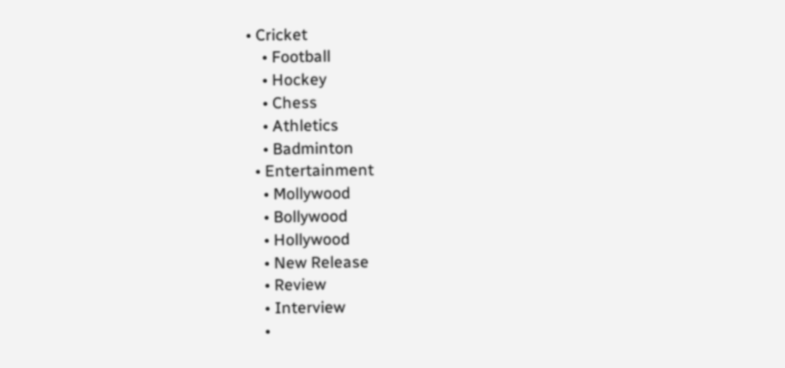• Cricket
    • Football
    • Hockey
    • Chess
    • Athletics
    • Badminton
  • Entertainment
    • Mollywood
    • Bollywood
    • Hollywood
    • New Release
    • Review
    • Interview
    •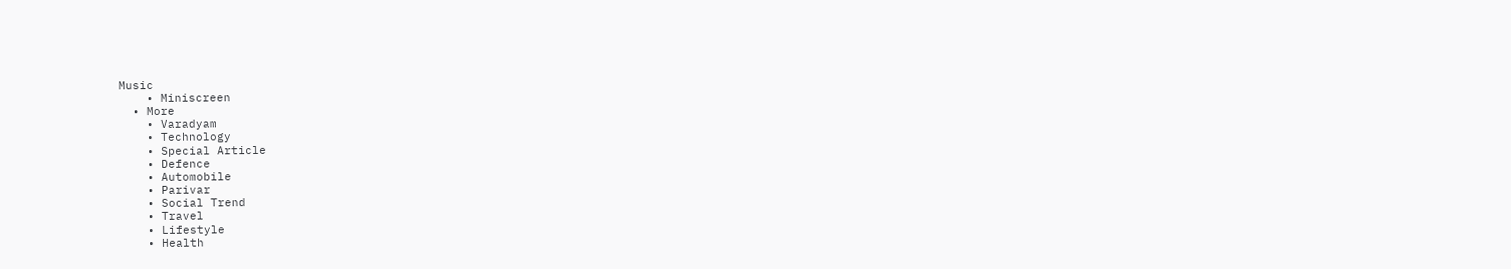Music
    • Miniscreen
  • More
    • Varadyam
    • Technology
    • Special Article
    • Defence
    • Automobile
    • Parivar
    • Social Trend
    • Travel
    • Lifestyle
    • Health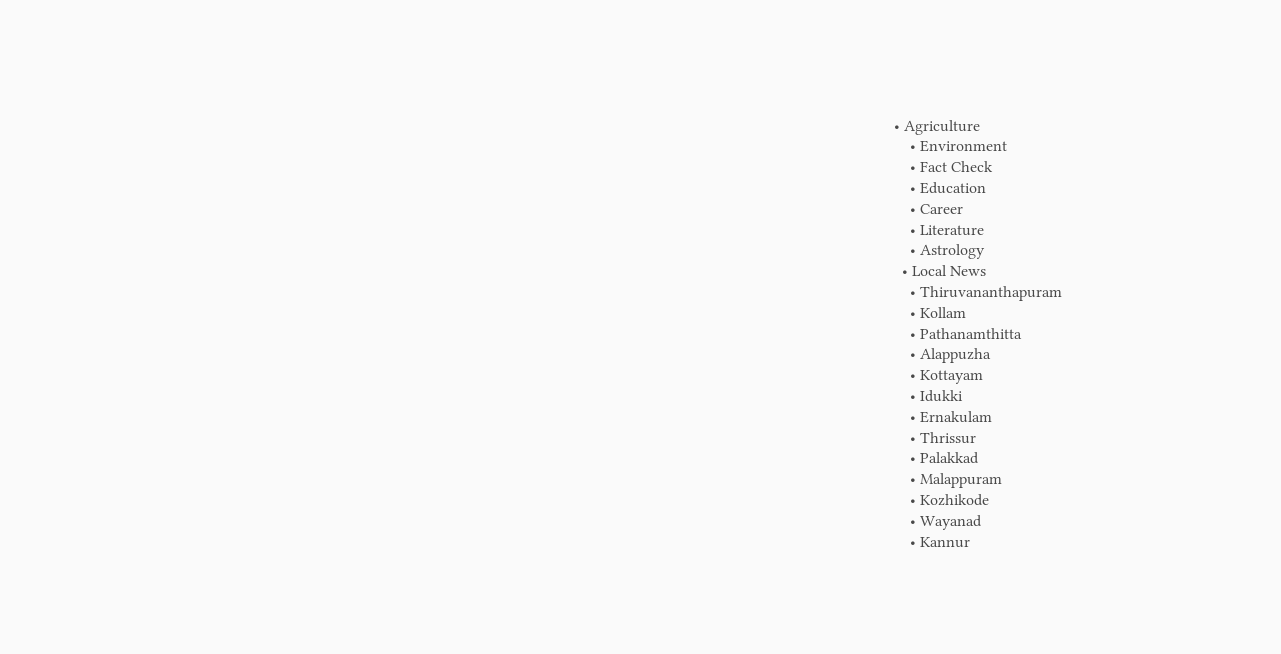• Agriculture
    • Environment
    • Fact Check
    • Education
    • Career
    • Literature
    • Astrology
  • Local News
    • Thiruvananthapuram
    • Kollam
    • Pathanamthitta
    • Alappuzha
    • Kottayam
    • Idukki
    • Ernakulam
    • Thrissur
    • Palakkad
    • Malappuram
    • Kozhikode
    • Wayanad
    • Kannur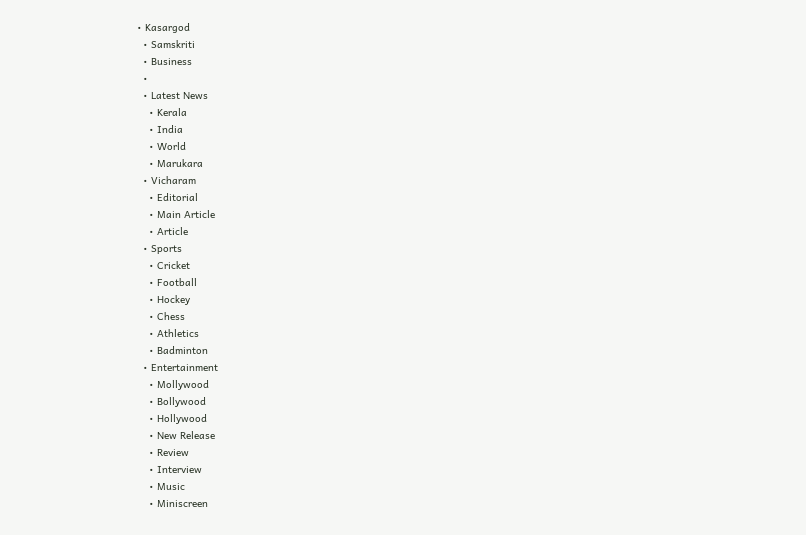• Kasargod
  • Samskriti
  • Business
  •
  • Latest News
    • Kerala
    • India
    • World
    • Marukara
  • Vicharam
    • Editorial
    • Main Article
    • Article
  • Sports
    • Cricket
    • Football
    • Hockey
    • Chess
    • Athletics
    • Badminton
  • Entertainment
    • Mollywood
    • Bollywood
    • Hollywood
    • New Release
    • Review
    • Interview
    • Music
    • Miniscreen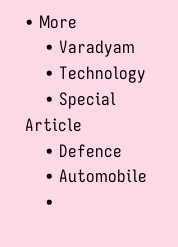• More
    • Varadyam
    • Technology
    • Special Article
    • Defence
    • Automobile
    •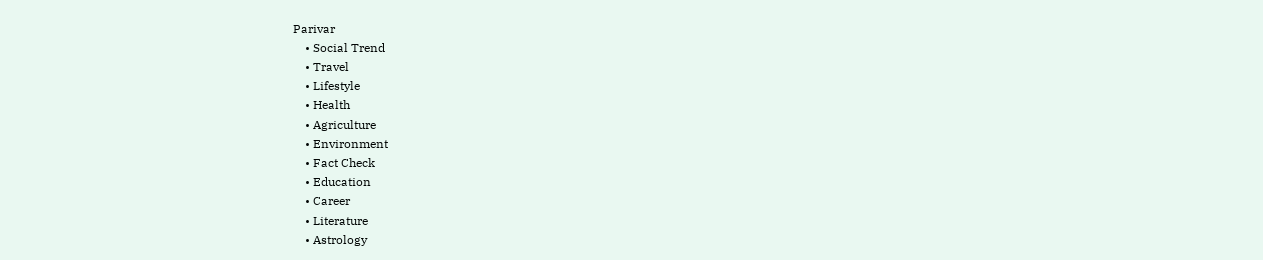Parivar
    • Social Trend
    • Travel
    • Lifestyle
    • Health
    • Agriculture
    • Environment
    • Fact Check
    • Education
    • Career
    • Literature
    • Astrology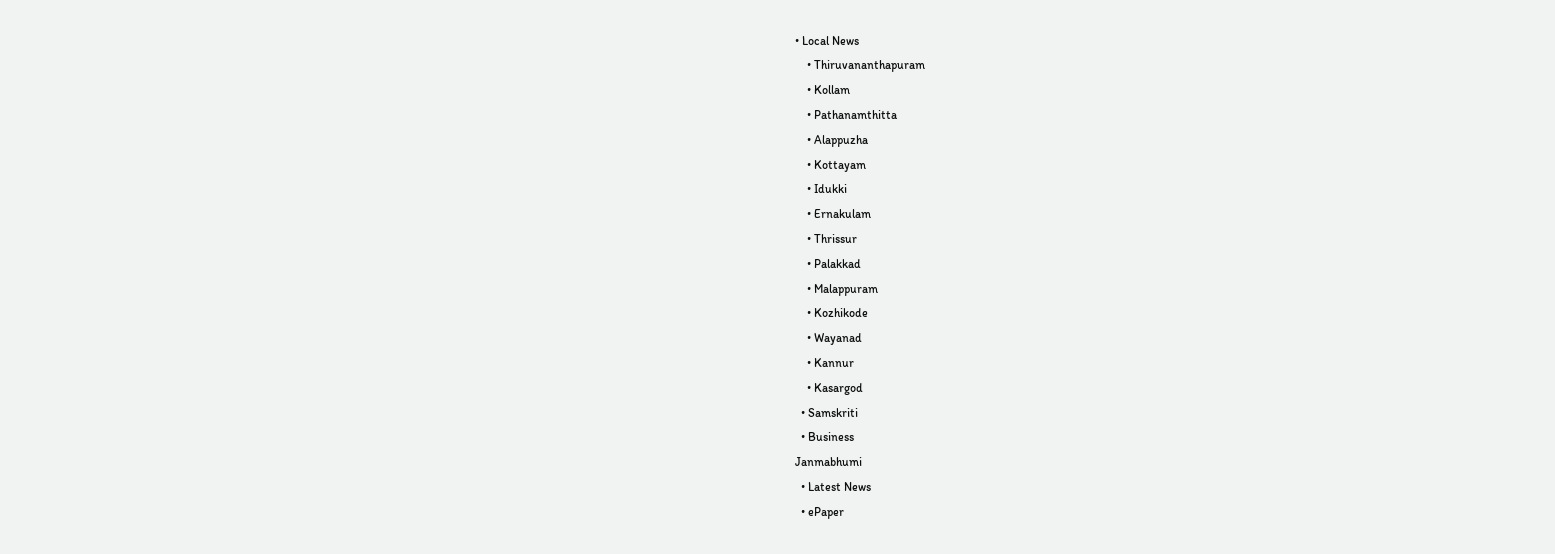• Local News
    • Thiruvananthapuram
    • Kollam
    • Pathanamthitta
    • Alappuzha
    • Kottayam
    • Idukki
    • Ernakulam
    • Thrissur
    • Palakkad
    • Malappuram
    • Kozhikode
    • Wayanad
    • Kannur
    • Kasargod
  • Samskriti
  • Business
Janmabhumi
  • Latest News
  • ePaper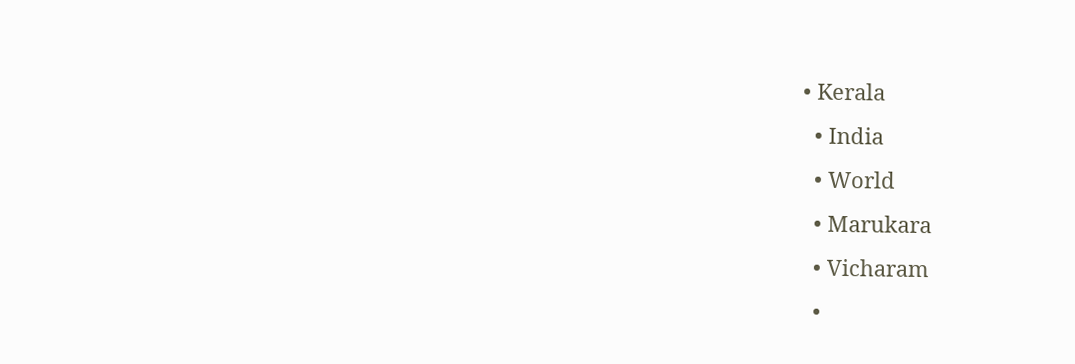• Kerala
  • India
  • World
  • Marukara
  • Vicharam
  •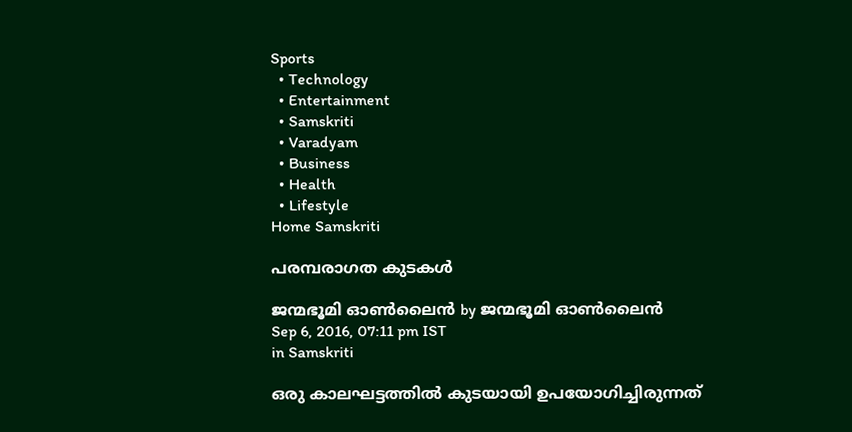Sports
  • Technology
  • Entertainment
  • Samskriti
  • Varadyam
  • Business
  • Health
  • Lifestyle
Home Samskriti

പരമ്പരാഗത കുടകള്‍

ജന്മഭൂമി ഓണ്‍ലൈന്‍ by ജന്മഭൂമി ഓണ്‍ലൈന്‍
Sep 6, 2016, 07:11 pm IST
in Samskriti

ഒരു കാലഘട്ടത്തില്‍ കുടയായി ഉപയോഗിച്ചിരുന്നത്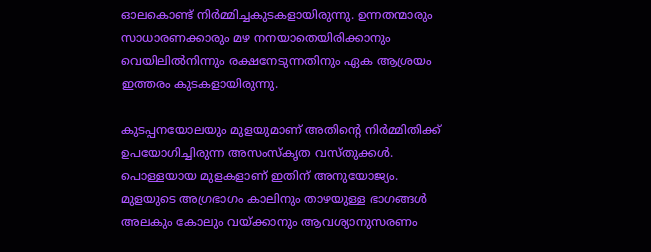ഓലകൊണ്ട് നിര്‍മ്മിച്ചകുടകളായിരുന്നു. ഉന്നതന്മാരും സാധാരണക്കാരും മഴ നനയാതെയിരിക്കാനും വെയിലില്‍നിന്നും രക്ഷനേടുന്നതിനും ഏക ആശ്രയം ഇത്തരം കുടകളായിരുന്നു.

കുടപ്പനയോലയും മുളയുമാണ് അതിന്റെ നിര്‍മ്മിതിക്ക് ഉപയോഗിച്ചിരുന്ന അസംസ്‌കൃത വസ്തുക്കള്‍. പൊള്ളയായ മുളകളാണ് ഇതിന് അനുയോജ്യം. മുളയുടെ അഗ്രഭാഗം കാലിനും താഴയുള്ള ഭാഗങ്ങള്‍ അലകും കോലും വയ്‌ക്കാനും ആവശ്യാനുസരണം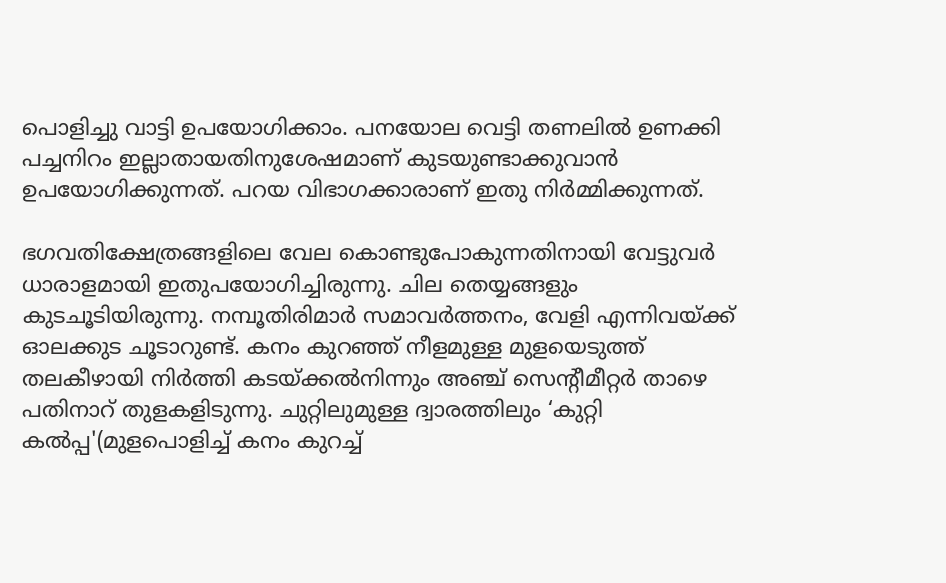പൊളിച്ചു വാട്ടി ഉപയോഗിക്കാം. പനയോല വെട്ടി തണലില്‍ ഉണക്കി പച്ചനിറം ഇല്ലാതായതിനുശേഷമാണ് കുടയുണ്ടാക്കുവാന്‍ ഉപയോഗിക്കുന്നത്. പറയ വിഭാഗക്കാരാണ് ഇതു നിര്‍മ്മിക്കുന്നത്.

ഭഗവതിക്ഷേത്രങ്ങളിലെ വേല കൊണ്ടുപോകുന്നതിനായി വേട്ടുവര്‍ ധാരാളമായി ഇതുപയോഗിച്ചിരുന്നു. ചില തെയ്യങ്ങളും കുടചൂടിയിരുന്നു. നമ്പൂതിരിമാര്‍ സമാവര്‍ത്തനം, വേളി എന്നിവയ്‌ക്ക് ഓലക്കുട ചൂടാറുണ്ട്. കനം കുറഞ്ഞ് നീളമുള്ള മുളയെടുത്ത് തലകീഴായി നിര്‍ത്തി കടയ്‌ക്കല്‍നിന്നും അഞ്ച് സെന്റീമീറ്റര്‍ താഴെ പതിനാറ് തുളകളിടുന്നു. ചുറ്റിലുമുള്ള ദ്വാരത്തിലും ‘കുറ്റി കല്‍പ്പ'(മുളപൊളിച്ച് കനം കുറച്ച്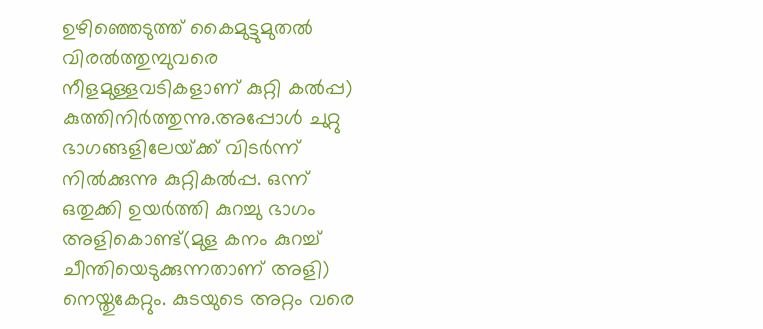ഉഴിഞ്ഞെടുത്ത് കൈമുട്ടുമുതല്‍ വിരല്‍ത്തുമ്പുവരെ നീളമുള്ളവടികളാണ് കുറ്റി കല്‍പ്പ) കുത്തിനിര്‍ത്തുന്നു.അപ്പോള്‍ ചുറ്റു ഭാഗങ്ങളിലേയ്‌ക്ക് വിടര്‍ന്ന് നില്‍ക്കുന്നു കുറ്റികല്‍പ്പ. ഒന്ന് ഒതുക്കി ഉയര്‍ത്തി കുറച്ചു ഭാഗം അളികൊണ്ട്(മുള കനം കുറച്ച് ചീന്തിയെടുക്കുന്നതാണ് അളി) നെയ്തുകേറ്റും. കുടയുടെ അറ്റം വരെ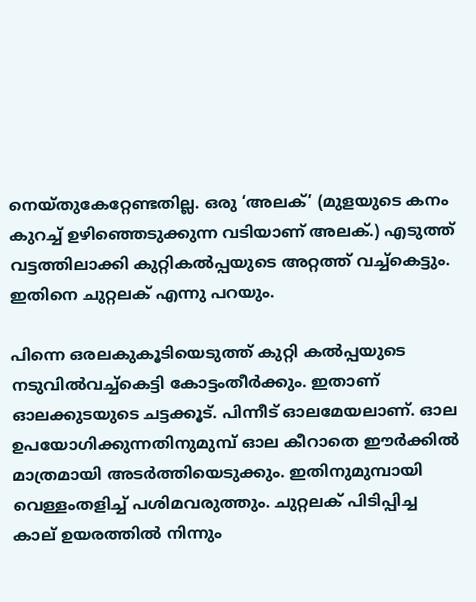നെയ്തുകേറ്റേണ്ടതില്ല. ഒരു ‘അലക്’ (മുളയുടെ കനം കുറച്ച് ഉഴിഞ്ഞെടുക്കുന്ന വടിയാണ് അലക്.) എടുത്ത് വട്ടത്തിലാക്കി കുറ്റികല്‍പ്പയുടെ അറ്റത്ത് വച്ച്‌കെട്ടും. ഇതിനെ ചുറ്റലക് എന്നു പറയും.

പിന്നെ ഒരലകുകൂടിയെടുത്ത് കുറ്റി കല്‍പ്പയുടെ നടുവില്‍വച്ച്‌കെട്ടി കോട്ടംതീര്‍ക്കും. ഇതാണ് ഓലക്കുടയുടെ ചട്ടക്കൂട്. പിന്നീട് ഓലമേയലാണ്. ഓല ഉപയോഗിക്കുന്നതിനുമുമ്പ് ഓല കീറാതെ ഈര്‍ക്കില്‍ മാത്രമായി അടര്‍ത്തിയെടുക്കും. ഇതിനുമുമ്പായി വെള്ളംതളിച്ച് പശിമവരുത്തും. ചുറ്റലക് പിടിപ്പിച്ച കാല് ഉയരത്തില്‍ നിന്നും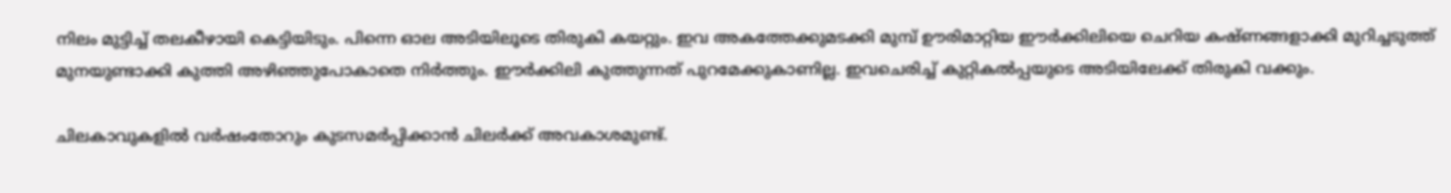നിലം മുട്ടിച്ച് തലകീഴായി കെട്ടിയിടും. പിന്നെ ഓല അടിയിലൂടെ തിരുകി കയറ്റും. ഇവ അകത്തേക്കുമടക്കി മുമ്പ് ഊരിമാറ്റിയ ഈര്‍ക്കിലിയെ ചെറിയ കഷ്ണങ്ങളാക്കി മുറിച്ചടുത്ത് മുനയുണ്ടാക്കി കുത്തി അഴിഞ്ഞുപോകാതെ നിര്‍ത്തും. ഈര്‍ക്കിലി കുത്തുന്നത് പുറമേക്കുകാണില്ല. ഇവചെരിച്ച് കുറ്റികല്‍പ്പയുടെ അടിയിലേക്ക് തിരുകി വക്കും.

ചിലകാവുകളില്‍ വര്‍ഷംതോറും കുടസമര്‍പ്പിക്കാന്‍ ചിലര്‍ക്ക് അവകാശമുണ്ട്.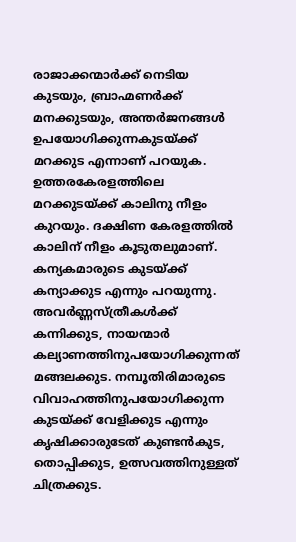രാജാക്കന്മാര്‍ക്ക് നെടിയ കുടയും, ബ്രാഹ്മണര്‍ക്ക് മനക്കുടയും, അന്തര്‍ജനങ്ങള്‍ ഉപയോഗിക്കുന്നകുടയ്‌ക്ക് മറക്കുട എന്നാണ് പറയുക. ഉത്തരകേരളത്തിലെ മറക്കുടയ്‌ക്ക് കാലിനു നീളം കുറയും. ദക്ഷിണ കേരളത്തില്‍ കാലിന് നീളം കൂടുതലുമാണ്. കന്യകമാരുടെ കുടയ്‌ക്ക് കന്യാക്കുട എന്നും പറയുന്നു. അവര്‍ണ്ണസ്ത്രീകള്‍ക്ക് കന്നിക്കുട, നായന്മാര്‍ കല്യാണത്തിനുപയോഗിക്കുന്നത് മങ്ങലക്കുട. നമ്പൂതിരിമാരുടെ വിവാഹത്തിനുപയോഗിക്കുന്ന കുടയ്‌ക്ക് വേളിക്കുട എന്നും കൃഷിക്കാരുടേത് കുണ്ടന്‍കുട, തൊപ്പിക്കുട, ഉത്സവത്തിനുള്ളത് ചിത്രക്കുട.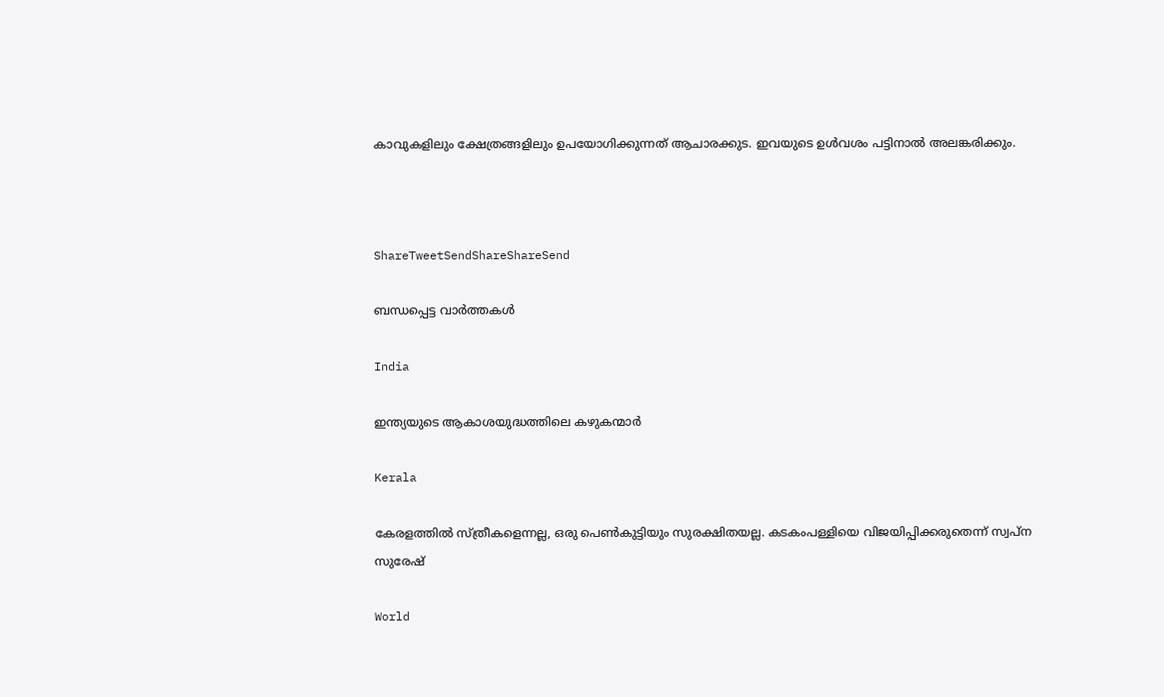കാവുകളിലും ക്ഷേത്രങ്ങളിലും ഉപയോഗിക്കുന്നത് ആചാരക്കുട. ഇവയുടെ ഉള്‍വശം പട്ടിനാല്‍ അലങ്കരിക്കും.



ShareTweetSendShareShareSend

ബന്ധപ്പെട്ട വാര്‍ത്തകള്‍

India

ഇന്ത്യയുടെ ആകാശയുദ്ധത്തിലെ കഴുകന്മാര്‍

Kerala

കേരളത്തില്‍ സ്ത്രീകളെന്നല്ല, ഒരു പെണ്‍കുട്ടിയും സുരക്ഷിതയല്ല. കടകംപള്ളിയെ വിജയിപ്പിക്കരുതെന്ന് സ്വപ്ന സുരേഷ്

World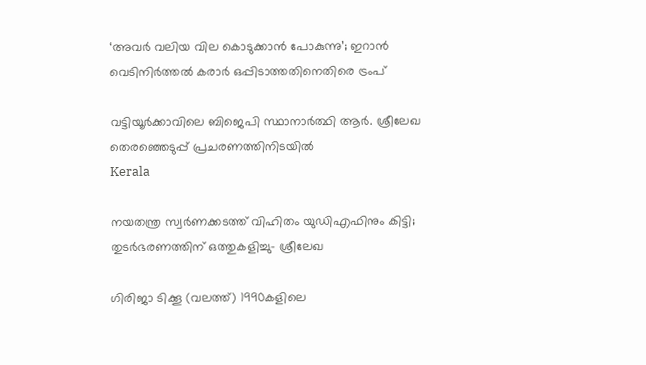‘അവര്‍ വലിയ വില കൊടുക്കാന്‍ പോകുന്നു’; ഇറാന്‍ വെടിനിര്‍ത്തല്‍ കരാര്‍ ഒപ്പിടാത്തതിനെതിരെ ട്രംപ്

വട്ടിയൂര്‍ക്കാവിലെ ബിജെപി സ്ഥാനാര്‍ത്ഥി ആര്‍. ശ്രീലേഖ തെരഞ്ഞെടുപ്പ് പ്രചരണത്തിനിടയില്‍
Kerala

നയതന്ത്ര സ്വര്‍ണക്കടത്ത് വിഹിതം യുഡിഎഫിനും കിട്ടി;  തുടര്‍ഭരണത്തിന് ഒത്തുകളിച്ചു- ശ്രീലേഖ

ഗിരിജാ ടിക്കൂ (വലത്ത്) 1990കളിലെ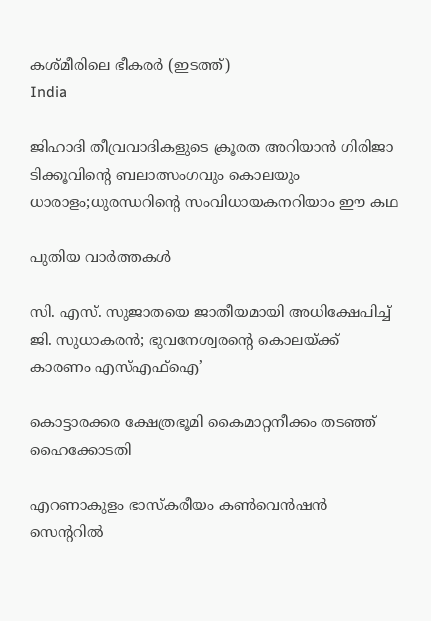കശ്മീരിലെ ഭീകരര്‍ (ഇടത്ത്)
India

ജിഹാദി തീവ്രവാദികളുടെ ക്രൂരത അറിയാന്‍ ഗിരിജാ ടിക്കൂവിന്റെ ബലാത്സംഗവും കൊലയും ധാരാളം;ധുരന്ധറിന്റെ സംവിധായകനറിയാം ഈ കഥ

പുതിയ വാര്‍ത്തകള്‍

സി. എസ്. സുജാതയെ ജാതീയമായി അധിക്ഷേപിച്ച് ജി. സുധാകരന്‍; ഭുവനേശ്വരന്റെ കൊലയ്‌ക്ക് കാരണം എസ്എഫ്ഐ’

കൊട്ടാരക്കര ക്ഷേത്രഭൂമി കൈമാറ്റനീക്കം തടഞ്ഞ് ഹൈക്കോടതി

എറണാകുളം ഭാസ്‌കരീയം കണ്‍വെന്‍ഷന്‍ സെന്ററില്‍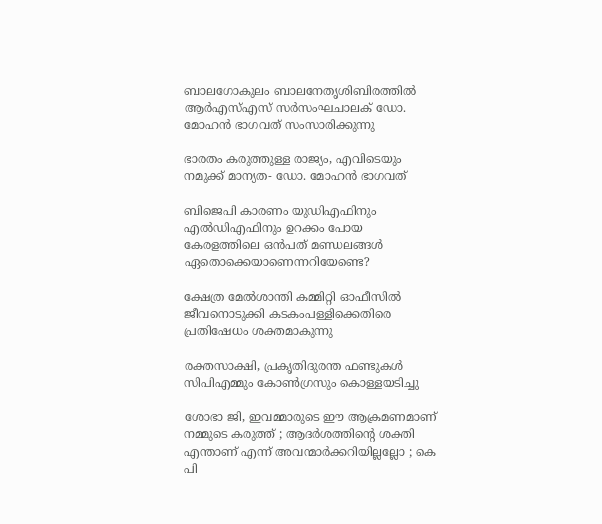ബാലഗോകുലം ബാലനേതൃശിബിരത്തില്‍ ആര്‍എസ്എസ് സര്‍സംഘചാലക് ഡോ. മോഹന്‍ ഭാഗവത് സംസാരിക്കുന്നു

ഭാരതം കരുത്തുള്ള രാജ്യം, എവിടെയും നമുക്ക് മാന്യത- ഡോ. മോഹന്‍ ഭാഗവത്

ബിജെപി കാരണം യുഡിഎഫിനും എല്‍ഡിഎഫിനും ഉറക്കം പോയ കേരളത്തിലെ ഒന്‍പത് മണ്ഡലങ്ങള്‍ ഏതൊക്കെയാണെന്നറിയേണ്ടെ?

ക്ഷേത്ര മേല്‍ശാന്തി കമ്മിറ്റി ഓഫീസില്‍ ജീവനൊടുക്കി കടകംപള്ളിക്കെതിരെ പ്രതിഷേധം ശക്തമാകുന്നു

രക്തസാക്ഷി, പ്രകൃതിദുരന്ത ഫണ്ടുകള്‍ സിപിഎമ്മും കോണ്‍ഗ്രസും കൊള്ളയടിച്ചു

ശോഭാ ജി, ഇവമ്മാരുടെ ഈ ആക്രമണമാണ് നമ്മുടെ കരുത്ത് ; ആദർശത്തിന്റെ ശക്തി എന്താണ് എന്ന് അവന്മാർക്കറിയില്ലല്ലോ ; കെ പി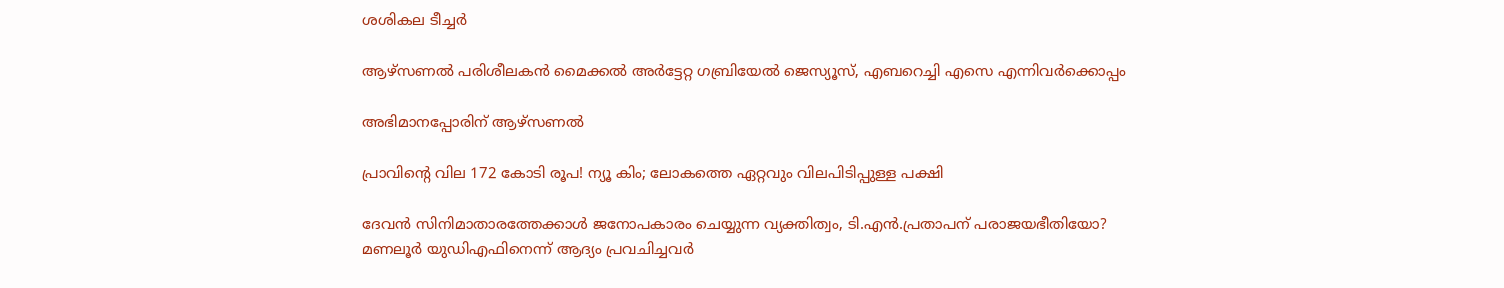ശശികല ടീച്ചർ

ആഴ്‌സണല്‍ പരിശീലകന്‍ മൈക്കല്‍ അര്‍ട്ടേറ്റ ഗബ്രിയേല്‍ ജെസ്യൂസ്, എബറെച്ചി എസെ എന്നിവര്‍ക്കൊപ്പം

അഭിമാനപ്പോരിന് ആഴ്‌സണല്‍

പ്രാവിന്റെ വില 172 കോടി രൂപ! ന്യൂ കിം; ലോകത്തെ ഏറ്റവും വിലപിടിപ്പുള്ള പക്ഷി

ദേവന്‍ സിനിമാതാരത്തേക്കാള്‍ ജനോപകാരം ചെയ്യുന്ന വ്യക്തിത്വം, ടി.എന്‍.പ്രതാപന് പരാജയഭീതിയോ? മണലൂര്‍ യുഡിഎഫിനെന്ന് ആദ്യം പ്രവചിച്ചവര്‍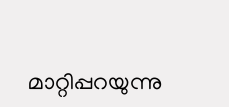മാറ്റിപ്പറയുന്നു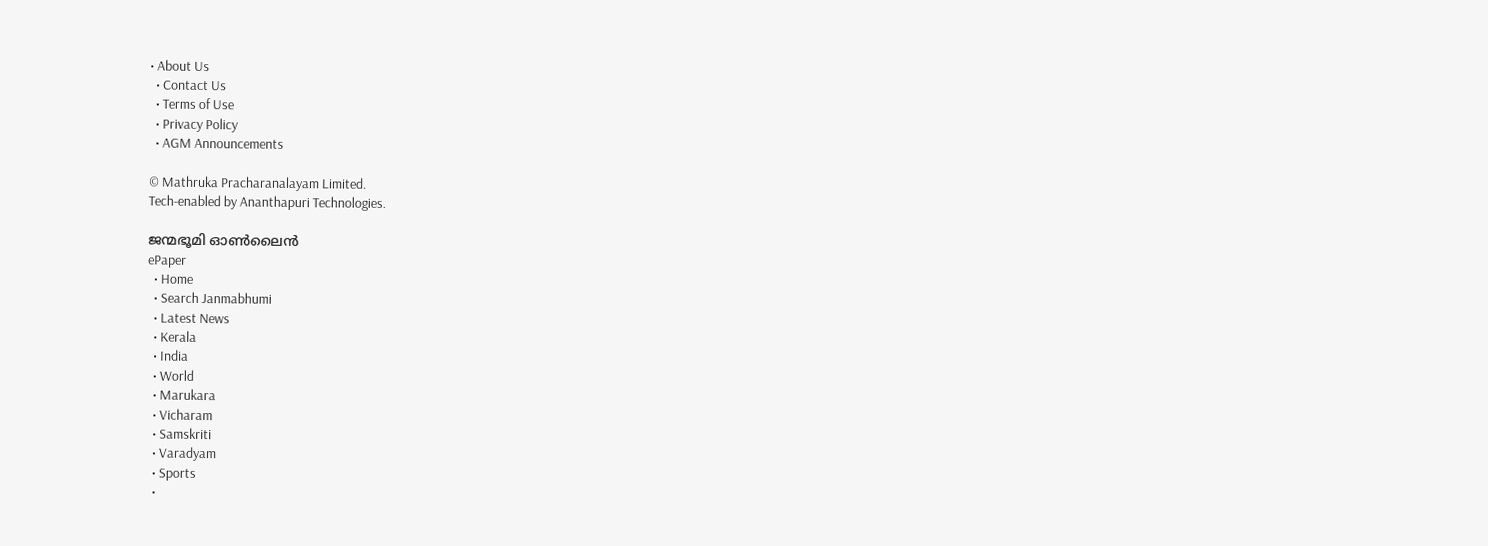• About Us
  • Contact Us
  • Terms of Use
  • Privacy Policy
  • AGM Announcements

© Mathruka Pracharanalayam Limited.
Tech-enabled by Ananthapuri Technologies.

ജന്മഭൂമി ഓണ്‍ലൈന്‍
ePaper
  • Home
  • Search Janmabhumi
  • Latest News
  • Kerala
  • India
  • World
  • Marukara
  • Vicharam
  • Samskriti
  • Varadyam
  • Sports
  •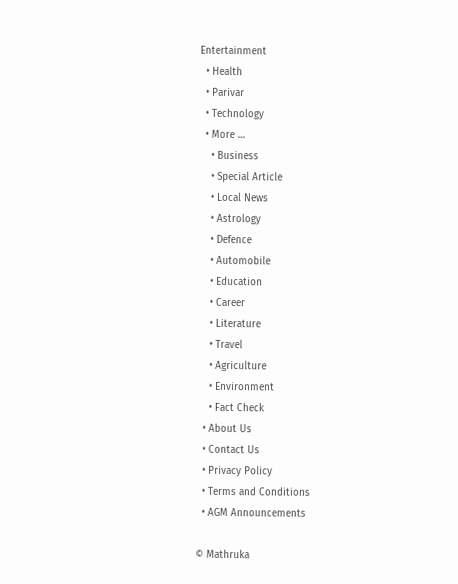Entertainment
  • Health
  • Parivar
  • Technology
  • More …
    • Business
    • Special Article
    • Local News
    • Astrology
    • Defence
    • Automobile
    • Education
    • Career
    • Literature
    • Travel
    • Agriculture
    • Environment
    • Fact Check
  • About Us
  • Contact Us
  • Privacy Policy
  • Terms and Conditions
  • AGM Announcements

© Mathruka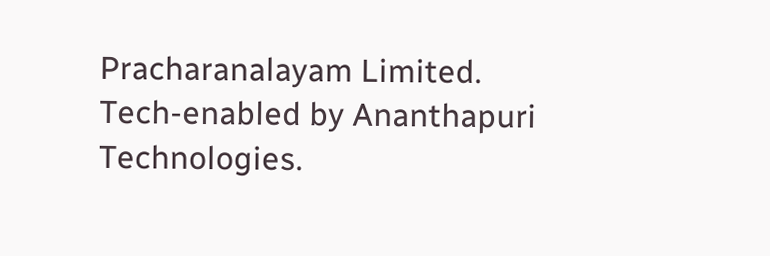Pracharanalayam Limited.
Tech-enabled by Ananthapuri Technologies.